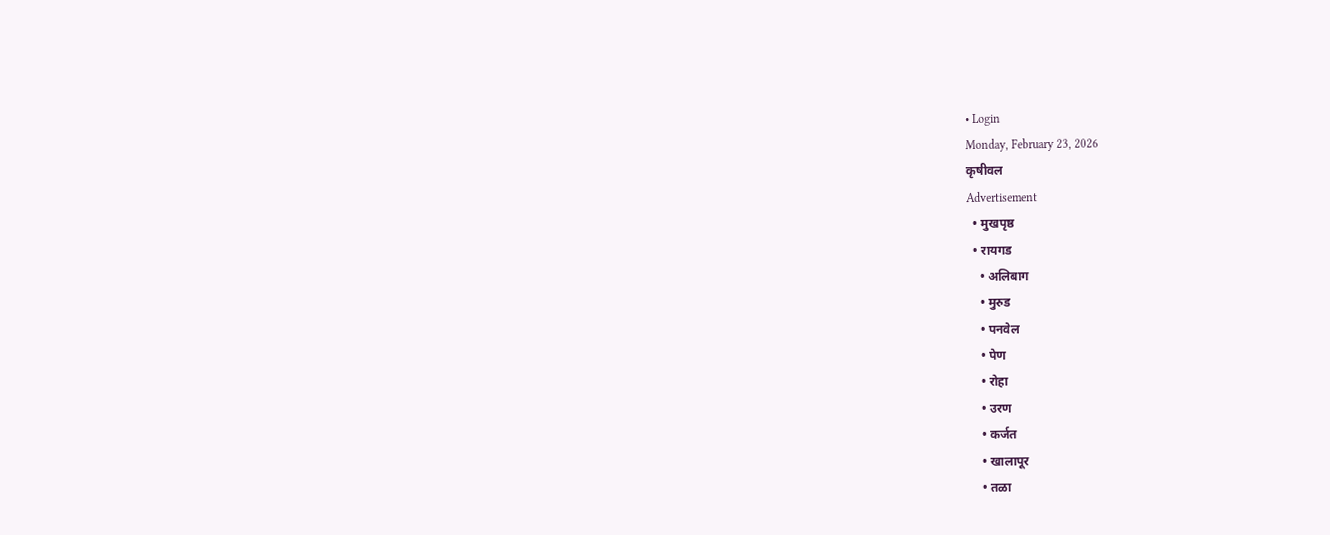• Login
Monday, February 23, 2026
कृषीवल
Advertisement
  • मुखपृष्ठ
  • रायगड
    • अलिबाग
    • मुरुड
    • पनवेल
    • पेण
    • रोहा
    • उरण
    • कर्जत
    • खालापूर
    • तळा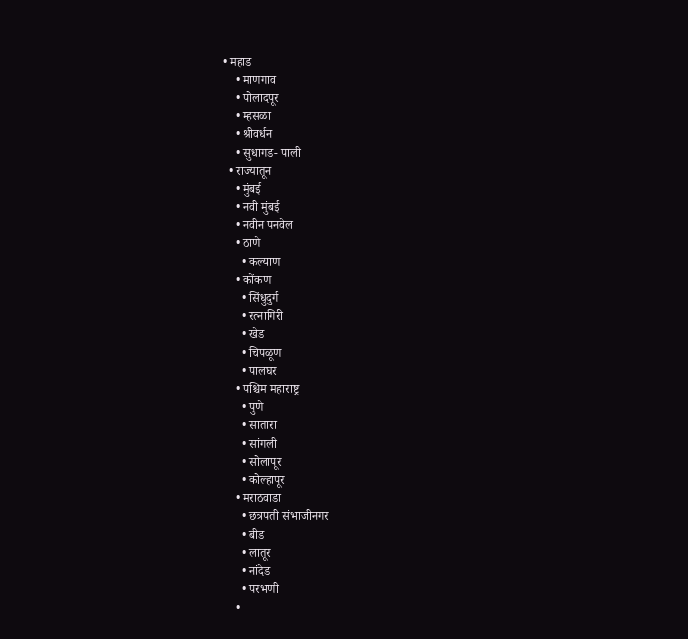• महाड
    • माणगाव
    • पोलादपूर
    • म्हसळा
    • श्रीवर्धन
    • सुधागड- पाली
  • राज्यातून
    • मुंबई
    • नवी मुंबई
    • नवीन पनवेल
    • ठाणे
      • कल्याण
    • कोंकण
      • सिंधुदुर्ग
      • रत्नागिरी
      • खेड
      • चिपळूण
      • पालघर
    • पश्चिम महाराष्ट्र
      • पुणे
      • सातारा
      • सांगली
      • सोलापूर
      • कोल्हापूर
    • मराठवाडा
      • छत्रपती संभाजीनगर
      • बीड
      • लातूर
      • नांदेड
      • परभणी
    •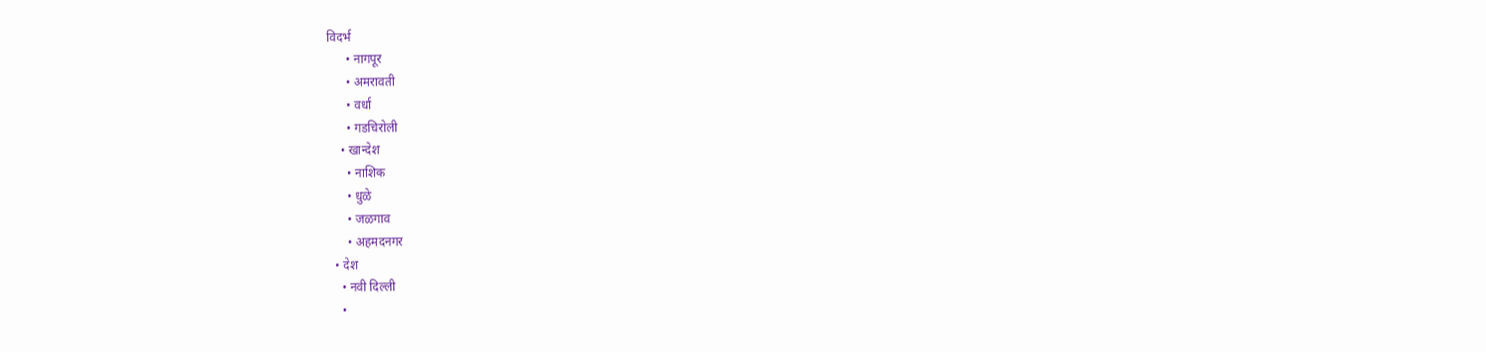विदर्भ
      • नागपूर
      • अमरावती
      • वर्धा
      • गडचिरोली
    • खान्देश
      • नाशिक
      • धुळे
      • जळगाव
      • अहमदनगर
  • देश
    • नवी दिल्ली
    •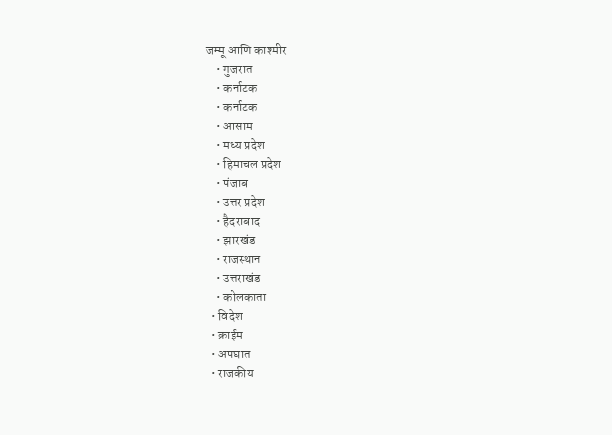जम्मू आणि काश्मीर
    • गुजरात
    • कर्नाटक
    • कर्नाटक
    • आसाम
    • मध्य प्रदेश
    • हिमाचल प्रदेश
    • पंजाब
    • उत्तर प्रदेश
    • हैदराबाद
    • झारखंड
    • राजस्थान
    • उत्तराखंड
    • कोलकाता
  • विदेश
  • क्राईम
  • अपघात
  • राजकीय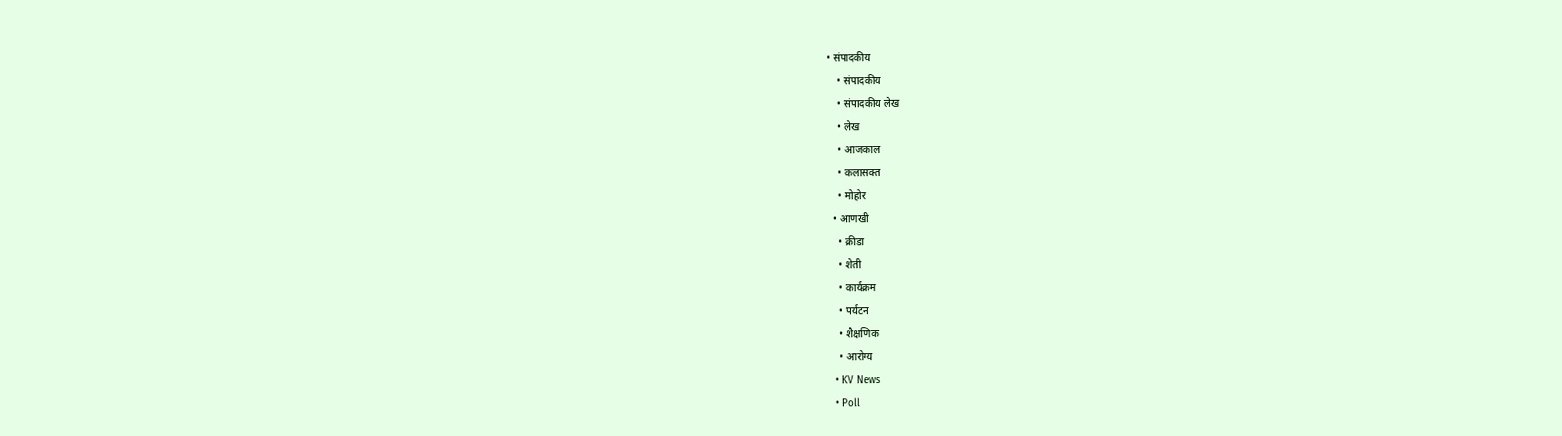• संपादकीय
    • संपादकीय
    • संपादकीय लेख
    • लेख
    • आजकाल
    • कलासक्त
    • मोहोर
  • आणखी
    • क्रीडा
    • शेती
    • कार्यक्रम
    • पर्यटन
    • शैक्षणिक
    • आरोग्य
  • KV News
  • Poll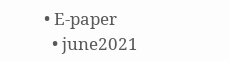• E-paper
  • june2021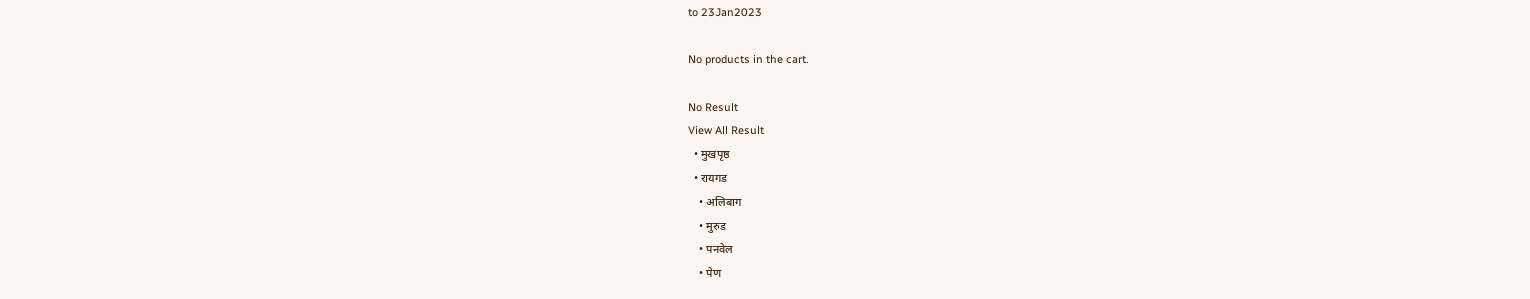to 23Jan2023

No products in the cart.

No Result
View All Result
  • मुखपृष्ठ
  • रायगड
    • अलिबाग
    • मुरुड
    • पनवेल
    • पेण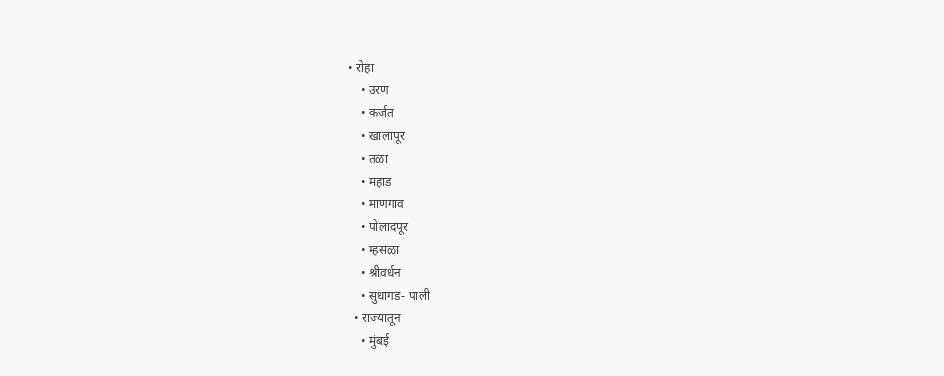• रोहा
    • उरण
    • कर्जत
    • खालापूर
    • तळा
    • महाड
    • माणगाव
    • पोलादपूर
    • म्हसळा
    • श्रीवर्धन
    • सुधागड- पाली
  • राज्यातून
    • मुंबई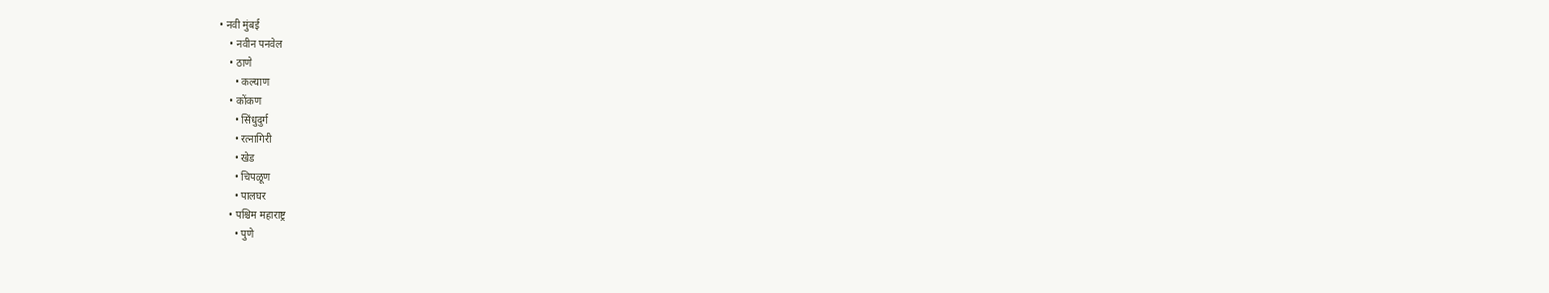• नवी मुंबई
    • नवीन पनवेल
    • ठाणे
      • कल्याण
    • कोंकण
      • सिंधुदुर्ग
      • रत्नागिरी
      • खेड
      • चिपळूण
      • पालघर
    • पश्चिम महाराष्ट्र
      • पुणे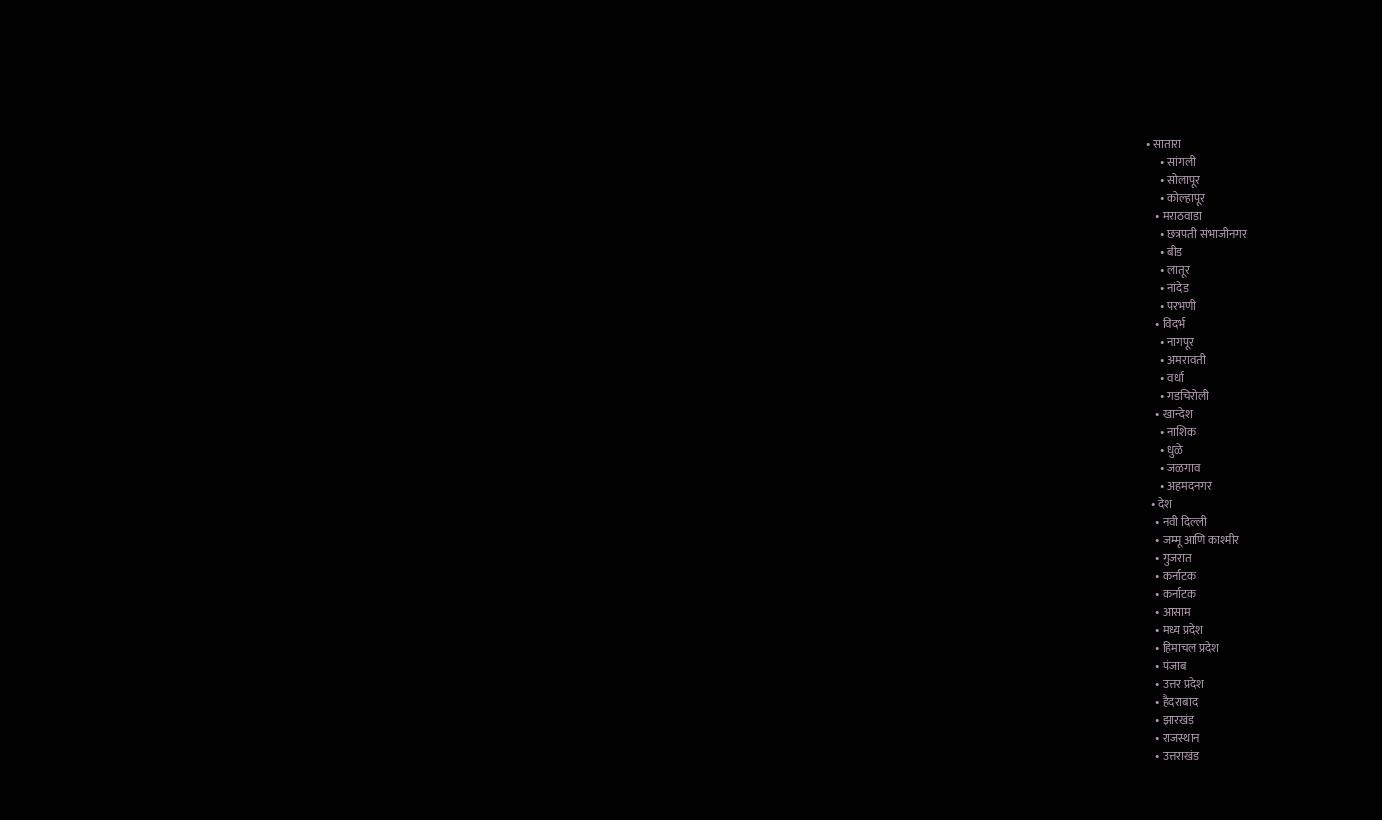• सातारा
      • सांगली
      • सोलापूर
      • कोल्हापूर
    • मराठवाडा
      • छत्रपती संभाजीनगर
      • बीड
      • लातूर
      • नांदेड
      • परभणी
    • विदर्भ
      • नागपूर
      • अमरावती
      • वर्धा
      • गडचिरोली
    • खान्देश
      • नाशिक
      • धुळे
      • जळगाव
      • अहमदनगर
  • देश
    • नवी दिल्ली
    • जम्मू आणि काश्मीर
    • गुजरात
    • कर्नाटक
    • कर्नाटक
    • आसाम
    • मध्य प्रदेश
    • हिमाचल प्रदेश
    • पंजाब
    • उत्तर प्रदेश
    • हैदराबाद
    • झारखंड
    • राजस्थान
    • उत्तराखंड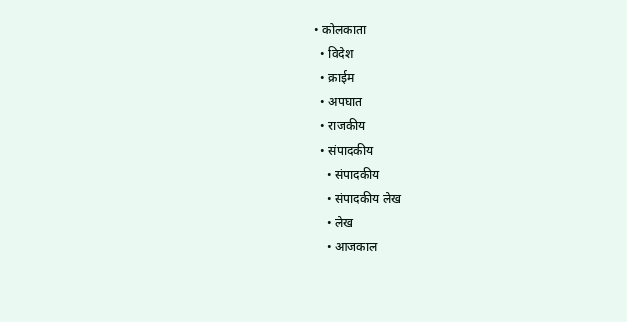• कोलकाता
  • विदेश
  • क्राईम
  • अपघात
  • राजकीय
  • संपादकीय
    • संपादकीय
    • संपादकीय लेख
    • लेख
    • आजकाल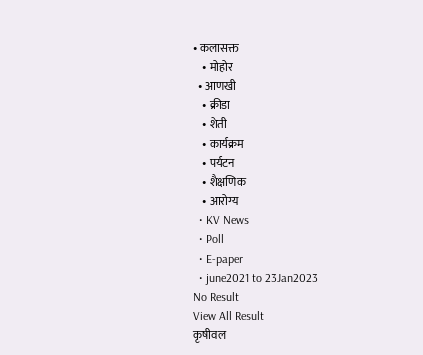• कलासक्त
    • मोहोर
  • आणखी
    • क्रीडा
    • शेती
    • कार्यक्रम
    • पर्यटन
    • शैक्षणिक
    • आरोग्य
  • KV News
  • Poll
  • E-paper
  • june2021 to 23Jan2023
No Result
View All Result
कृषीवल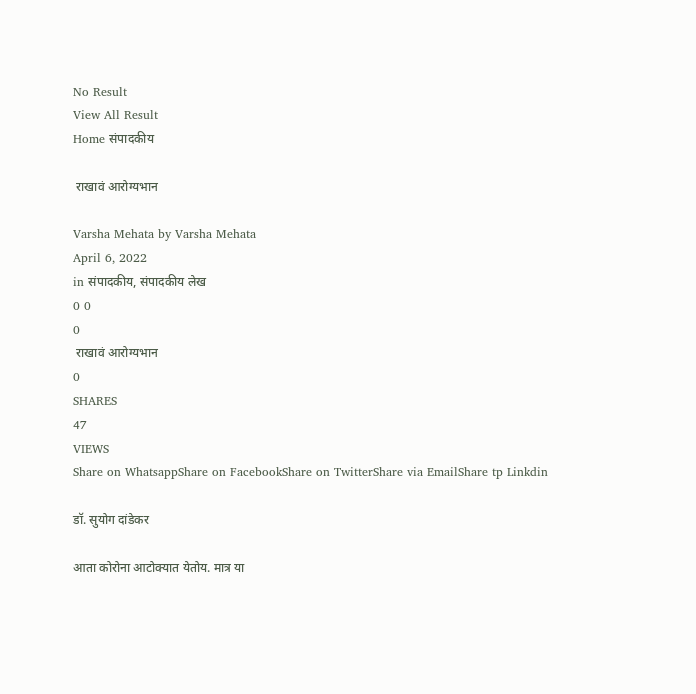No Result
View All Result
Home संपादकीय

 राखावं आरोग्यभान

Varsha Mehata by Varsha Mehata
April 6, 2022
in संपादकीय, संपादकीय लेख
0 0
0
 राखावं आरोग्यभान
0
SHARES
47
VIEWS
Share on WhatsappShare on FacebookShare on TwitterShare via EmailShare tp Linkdin

डॉ. सुयोग दांडेकर

आता कोरोना आटोक्यात येतोय. मात्र या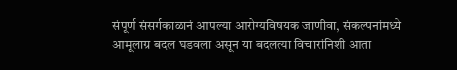संपूर्ण संसर्गकाळानं आपल्या आरोग्यविषयक जाणीवा, संकल्पनांमध्ये आमूलाग्र बदल घडवला असून या बदलत्या विचारांनिशी आता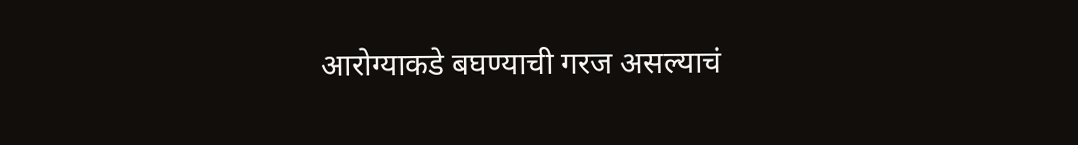आरोग्याकडे बघण्याची गरज असल्याचं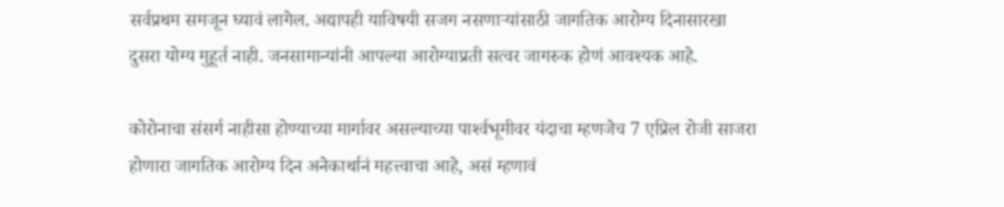सर्वप्रथम समजून घ्यावं लागेल. अद्यापही याविषयी सजग नसणार्‍यांसाठी जागतिक आरोग्य दिनासारखा दुसरा योग्य मुहूर्त नाही. जनसामान्यांनी आपल्या आरोग्याप्रती सत्वर जागरुक होणं आवश्यक आहे.

कोरोनाचा संसर्ग नाहीसा होण्याच्या मार्गावर असल्याच्या पार्श्‍वभूमीवर यंदाचा म्हणजेच 7 एप्रिल रोजी साजरा होणारा जागतिक आरोग्य दिन अनेकार्थानं महत्त्वाचा आहे, असं म्हणावं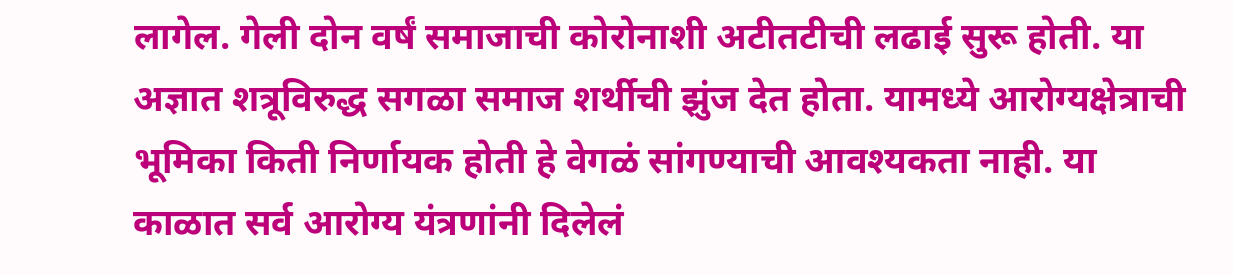लागेल. गेली दोन वर्षं समाजाची कोरोनाशी अटीतटीची लढाई सुरू होती. या अज्ञात शत्रूविरुद्ध सगळा समाज शर्थीची झुंज देत होता. यामध्ये आरोग्यक्षेत्राची भूमिका किती निर्णायक होती हे वेगळं सांगण्याची आवश्यकता नाही. या काळात सर्व आरोग्य यंत्रणांनी दिलेलं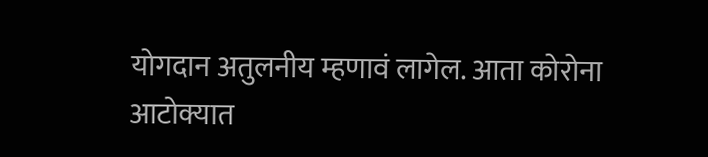योगदान अतुलनीय म्हणावं लागेल. आता कोरोना आटोक्यात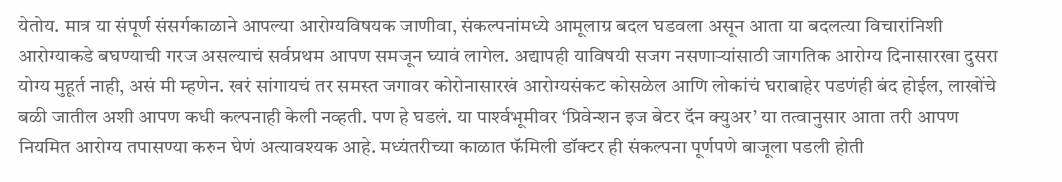येतोय. मात्र या संपूर्ण संसर्गकाळाने आपल्या आरोग्यविषयक जाणीवा, संकल्पनांमध्ये आमूलाग्र बदल घडवला असून आता या बदलत्या विचारांनिशी आरोग्याकडे बघण्याची गरज असल्याचं सर्वप्रथम आपण समजून घ्यावं लागेल. अद्यापही याविषयी सजग नसणार्‍यांसाठी जागतिक आरोग्य दिनासारखा दुसरा  योग्य मुहूर्त नाही, असं मी म्हणेन. खरं सांगायचं तर समस्त जगावर कोरोनासारखं आरोग्यसंकट कोसळेल आणि लोकांचं घराबाहेर पडणंही बंद होईल, लाखोंचे बळी जातील अशी आपण कधी कल्पनाही केली नव्हती. पण हे घडलं. या पार्श्‍वभूमीवर ‘प्रिवेन्शन इज बेटर दॅन क्युअर’ या तत्वानुसार आता तरी आपण नियमित आरोग्य तपासण्या करुन घेणं अत्यावश्यक आहे. मध्यंतरीच्या काळात फॅमिली डॉक्टर ही संकल्पना पूर्णपणे बाजूला पडली होती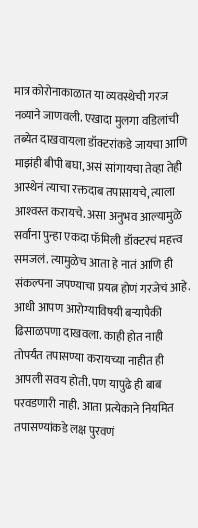मात्र कोरोनाकाळात या व्यवस्थेची गरज नव्याने जाणवली. एखादा मुलगा वडिलांची तब्येत दाखवायला डॉक्टरांकडे जायचा आणि माझंही बीपी बघा, असं सांगायचा तेव्हा तेही आस्थेनं त्याचा रक्तदाब तपासायचे, त्याला आश्‍वस्त करायचे. असा अनुभव आल्यामुळे सर्वांना पुन्हा एकदा फॅमिली डॉक्टरचं महत्त्व समजलं. त्यामुळेच आता हे नातं आणि ही संकल्पना जपण्याचा प्रयत्न होणं गरजेचं आहे.
आधी आपण आरोग्याविषयी बर्‍यापैकी ढिसाळपणा दाखवला. काही होत नाही तोपर्यंत तपासण्या करायच्या नाहीत ही आपली सवय होती. पण यापुढे ही बाब परवडणारी नाही. आता प्रत्येकाने नियमित तपासण्यांकडे लक्ष पुरवणं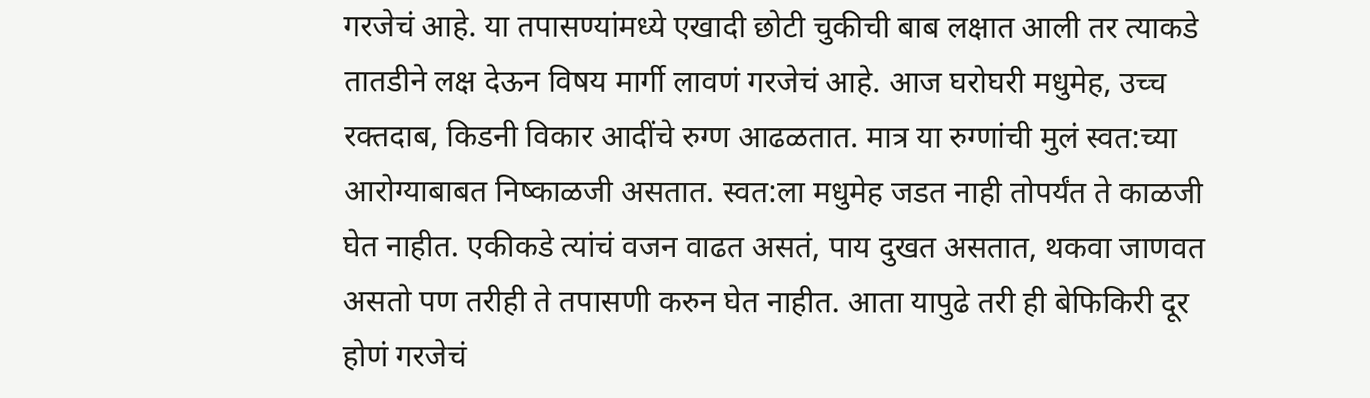गरजेचं आहे. या तपासण्यांमध्ये एखादी छोटी चुकीची बाब लक्षात आली तर त्याकडे तातडीने लक्ष देऊन विषय मार्गी लावणं गरजेचं आहे. आज घरोघरी मधुमेह, उच्च रक्तदाब, किडनी विकार आदींचे रुग्ण आढळतात. मात्र या रुग्णांची मुलं स्वत:च्या आरोग्याबाबत निष्काळजी असतात. स्वत:ला मधुमेह जडत नाही तोपर्यंत ते काळजी घेत नाहीत. एकीकडे त्यांचं वजन वाढत असतं, पाय दुखत असतात, थकवा जाणवत असतो पण तरीही ते तपासणी करुन घेत नाहीत. आता यापुढे तरी ही बेफिकिरी दूर होणं गरजेचं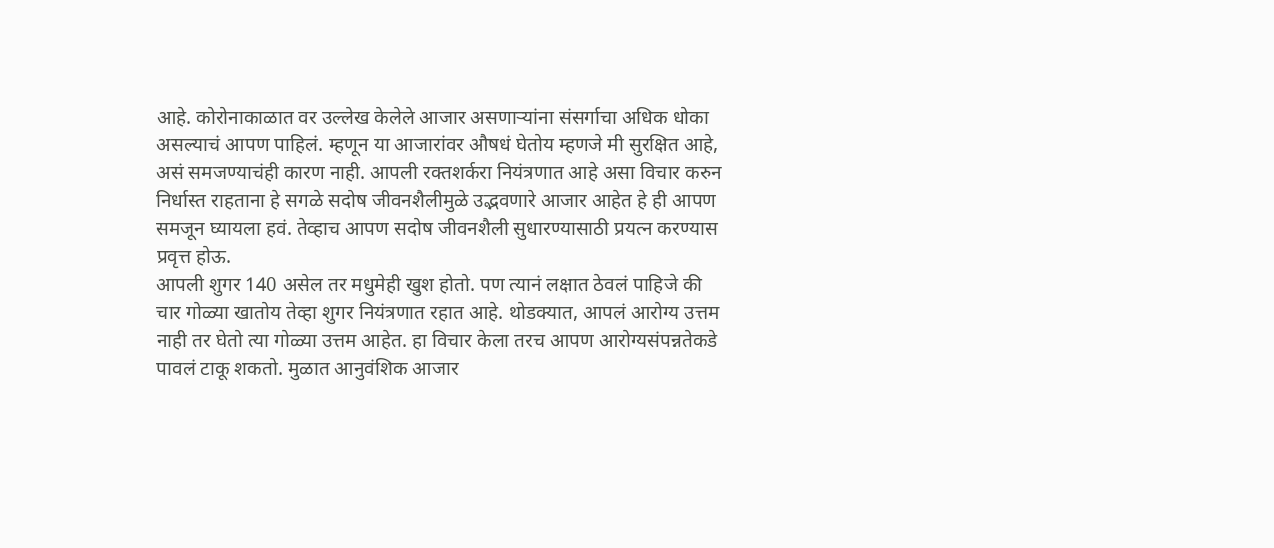आहे. कोरोनाकाळात वर उल्लेख केलेले आजार असणार्‍यांना संसर्गाचा अधिक धोका असल्याचं आपण पाहिलं. म्हणून या आजारांवर औषधं घेतोय म्हणजे मी सुरक्षित आहे, असं समजण्याचंही कारण नाही. आपली रक्तशर्करा नियंत्रणात आहे असा विचार करुन निर्धास्त राहताना हे सगळे सदोष जीवनशैलीमुळे उद्भवणारे आजार आहेत हे ही आपण समजून घ्यायला हवं. तेव्हाच आपण सदोष जीवनशैली सुधारण्यासाठी प्रयत्न करण्यास प्रवृत्त होऊ.
आपली शुगर 140 असेल तर मधुमेही खुश होतो. पण त्यानं लक्षात ठेवलं पाहिजे की चार गोळ्या खातोय तेव्हा शुगर नियंत्रणात रहात आहे. थोडक्यात, आपलं आरोग्य उत्तम नाही तर घेतो त्या गोळ्या उत्तम आहेत. हा विचार केला तरच आपण आरोग्यसंपन्नतेकडे पावलं टाकू शकतो. मुळात आनुवंशिक आजार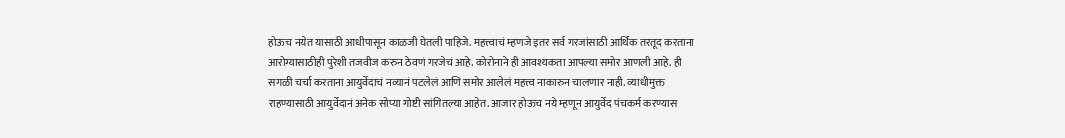होऊच नयेत यासाठी आधीपासून काळजी घेतली पाहिजे. महत्त्वाचं म्हणजे इतर सर्व गरजांसाठी आर्थिक तरतूद करताना आरोग्यासाठीही पुरेशी तजवीज करुन ठेवणं गरजेचं आहे. कोरोनाने ही आवश्यकता आपल्या समोर आणली आहे. ही सगळी चर्चा करताना आयुर्वेदाचं नव्यानं पटलेलं आणि समोर आलेलं महत्त्व नाकारुन चालणार नाही. व्याधीमुक्त राहण्यासाठी आयुर्वेदानं अनेक सोप्या गोष्टी सांगितल्या आहेत. आजार होऊच नये म्हणून आयुर्वेद पंचकर्म करण्यास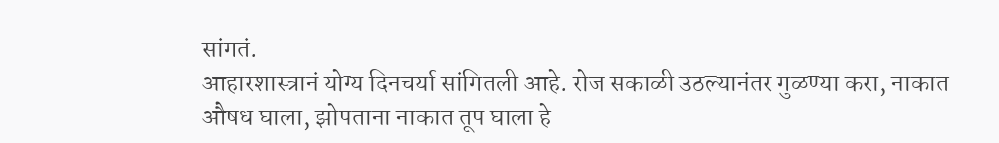सांगतं.
आहारशास्त्रानं योग्य दिनचर्या सांगितली आहे. रोज सकाळी उठल्यानंतर गुळण्या करा, नाकात औषध घाला, झोपताना नाकात तूप घाला हे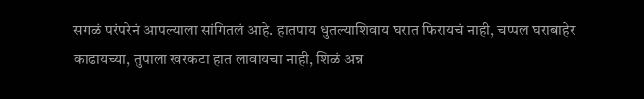सगळं परंपरेनं आपल्याला सांगितलं आहे. हातपाय धुतल्याशिवाय घरात फिरायचं नाही, चप्पल घराबाहेर काढायच्या, तुपाला खरकटा हात लावायचा नाही, शिळं अन्न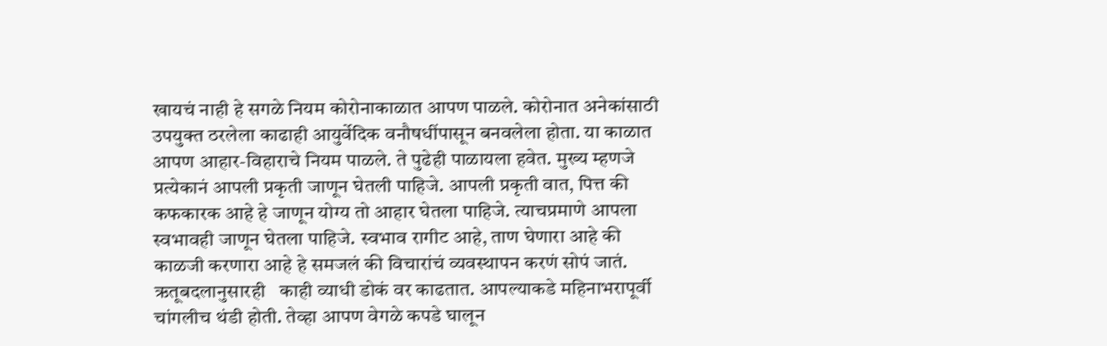खायचं नाही हे सगळे नियम कोरोनाकाळात आपण पाळले. कोरोनात अनेकांसाठी उपयुक्त ठरलेला काढाही आयुर्वेदिक वनौषधींपासून बनवलेला होता. या काळात आपण आहार-विहाराचे नियम पाळले. ते पुढेही पाळायला हवेत. मुख्य म्हणजे प्रत्येकानं आपली प्रकृती जाणून घेतली पाहिजे. आपली प्रकृती वात, पित्त की कफकारक आहे हे जाणून योग्य तो आहार घेतला पाहिजे. त्याचप्रमाणे आपला स्वभावही जाणून घेतला पाहिजे. स्वभाव रागीट आहे, ताण घेणारा आहे की काळजी करणारा आहे हे समजलं की विचारांचं व्यवस्थापन करणं सोपं जातं.
ऋतूबदलानुसारही   काही व्याधी डोकं वर काढतात. आपल्याकडे महिनाभरापूर्वी चांगलीच थंडी होती. तेव्हा आपण वेगळे कपडे घालून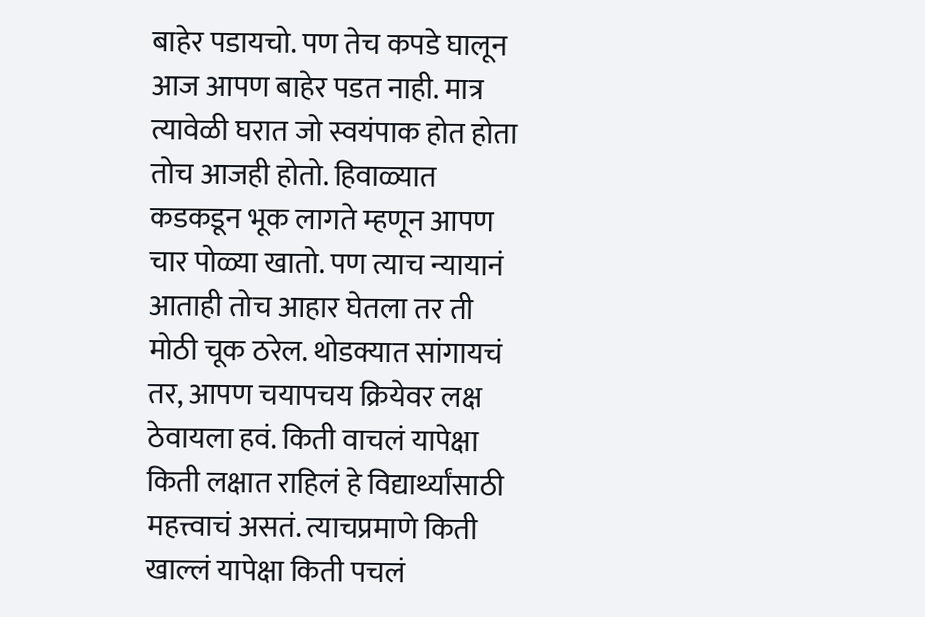बाहेर पडायचो. पण तेच कपडे घालून आज आपण बाहेर पडत नाही. मात्र त्यावेळी घरात जो स्वयंपाक होत होता तोच आजही होतो. हिवाळ्यात कडकडून भूक लागते म्हणून आपण चार पोळ्या खातो. पण त्याच न्यायानं आताही तोच आहार घेतला तर ती मोठी चूक ठरेल. थोडक्यात सांगायचं तर, आपण चयापचय क्रियेवर लक्ष ठेवायला हवं. किती वाचलं यापेक्षा किती लक्षात राहिलं हे विद्यार्थ्यांसाठी महत्त्वाचं असतं. त्याचप्रमाणे किती खाल्लं यापेक्षा किती पचलं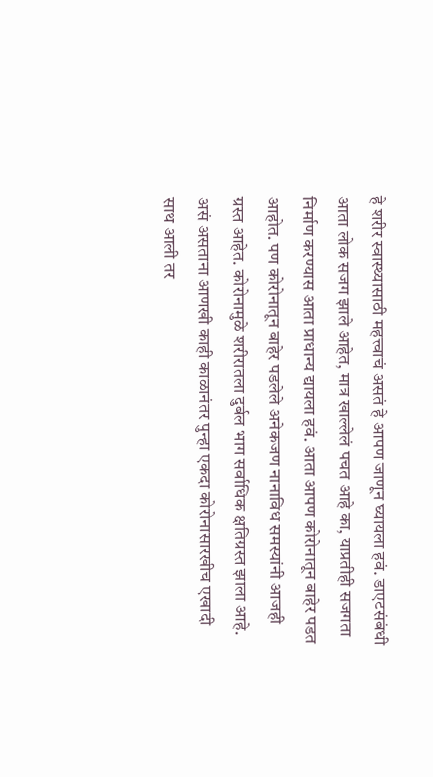हे शरीर स्वास्थ्यासाठी महत्त्वाचं असतं हे आपण जाणून घ्यायला हवं. डाएटसंबंधी आता लोक सजग झाले आहेत, मात्र खाल्लेलं पचत आहे का, याप्रतीही सजगता निर्माण करण्यास आता प्राधान्य द्यायला हवं. आता आपण कोरोनातून बाहेर पडत आहोत. पण कोरोनातून बाहेर पडलेले अनेकजण नानाविध समस्यांनी आजही ग्रस्त आहेत. कोरोनामुळे शरीरातला दुर्बल भाग सर्वाधिक क्षतिग्रस्त झाला आहे. असं असताना आणखी काही काळानंतर पुन्हा एकदा कोरोनासारखीच एखादी साथ आली तर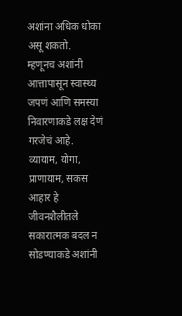अशांना अधिक धोका असू शकतो.
म्हणूनच अशांनी आत्तापासून स्वास्थ्य जपणं आणि समस्या निवारणाकडे लक्ष देणं गरजेचं आहे. व्यायाम, योगा, प्राणायाम, सकस आहार हे जीवनशैलीतले सकारात्मक बदल न सोडण्याकडे अशांनी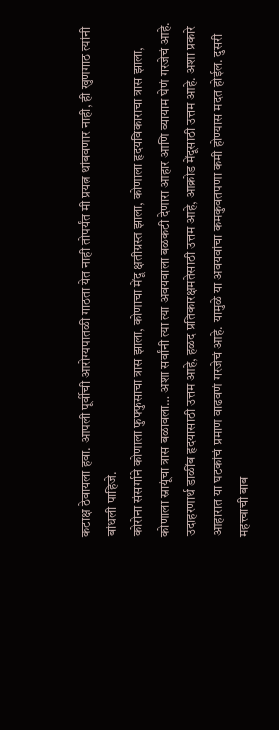कटाक्ष ठेवायला हवा. आपली पूर्वीची आरोग्यपातळी गाठता येत नाही तोपर्यंत मी प्रयत्न थांबवणार नाही, ही खुणगाठ त्यांनी बांधली पाहिजे.
कोरोना संसर्गाने कोणाला फुफ्फुसाचा त्रास झाला, कोणाचा मेंदू क्षतीग्रस्त झाला, कोणाला हृदयविकाराचा त्रास झाला, कोणाला स्नायूंचा त्रास बळावला… अशा सर्वांनी त्या त्या अवयवाला बळकटी देणारा आहार आणि व्यायाम घेणं गरजेचं आहे. उदाहरणार्थ डाळींब हृदयासाठी उत्तम आहे, हळद प्रतिकारक्षमतेसाठी उत्तम आहे, आक्रोड मेंदूसाठी उत्तम आहे. अशा प्रकारे आहारात या घटकांचं प्रमाण वाढवणं गरजेचं आहे. यामुळे या अवयवांचा कमकुवतपणा कमी होण्यास मदत होईल. दुसरी महत्त्वाची बाब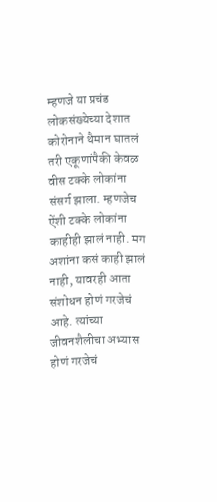म्हणजे या प्रचंड लोकसंख्येच्या देशात कोरोनाने थैमान घातलं तरी एकूणांपैकी केवळ वीस टक्के लोकांना संसर्ग झाला. म्हणजेच ऐंशी टक्के लोकांना काहीही झालं नाही. मग अशांना कसं काही झालं नाही, यावरही आता संशोधन होणं गरजेचं आहे. त्यांच्या जीवनशैलीचा अभ्यास होणं गरजेचं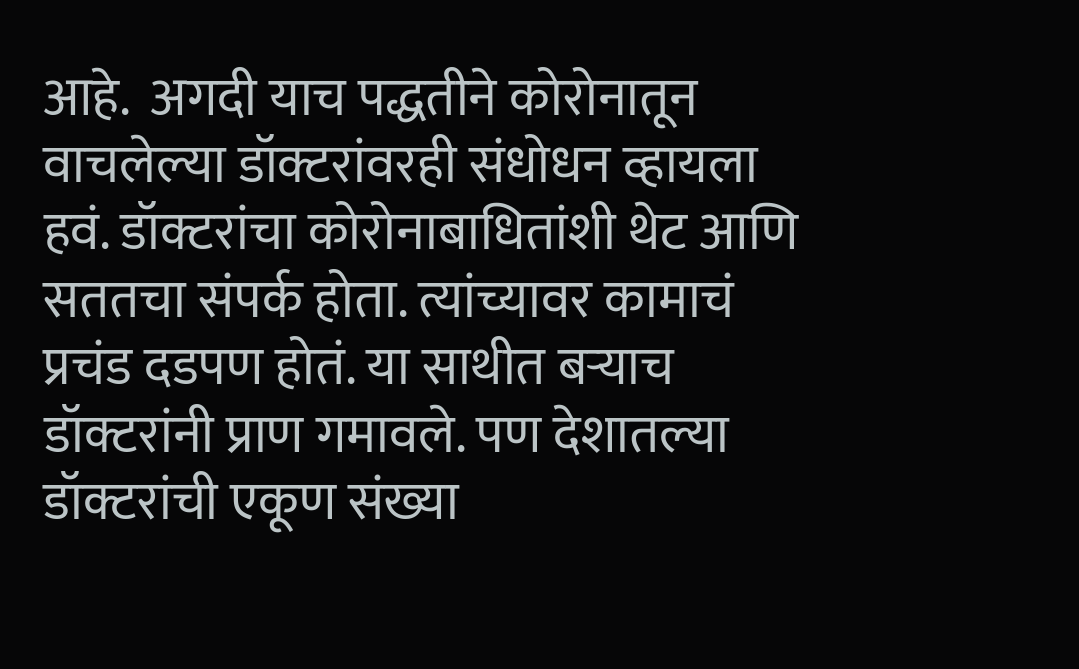आहे.  अगदी याच पद्धतीने कोरोनातून वाचलेल्या डॉक्टरांवरही संधोधन व्हायला हवं. डॉक्टरांचा कोरोनाबाधितांशी थेट आणि सततचा संपर्क होता. त्यांच्यावर कामाचं प्रचंड दडपण होतं. या साथीत बर्‍याच डॉक्टरांनी प्राण गमावले. पण देशातल्या डॉक्टरांची एकूण संख्या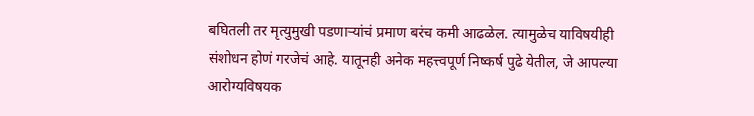बघितली तर मृत्युमुखी पडणार्‍यांचं प्रमाण बरंच कमी आढळेल. त्यामुळेच याविषयीही संशोधन होणं गरजेचं आहे. यातूनही अनेक महत्त्वपूर्ण निष्कर्ष पुढे येतील, जे आपल्या आरोग्यविषयक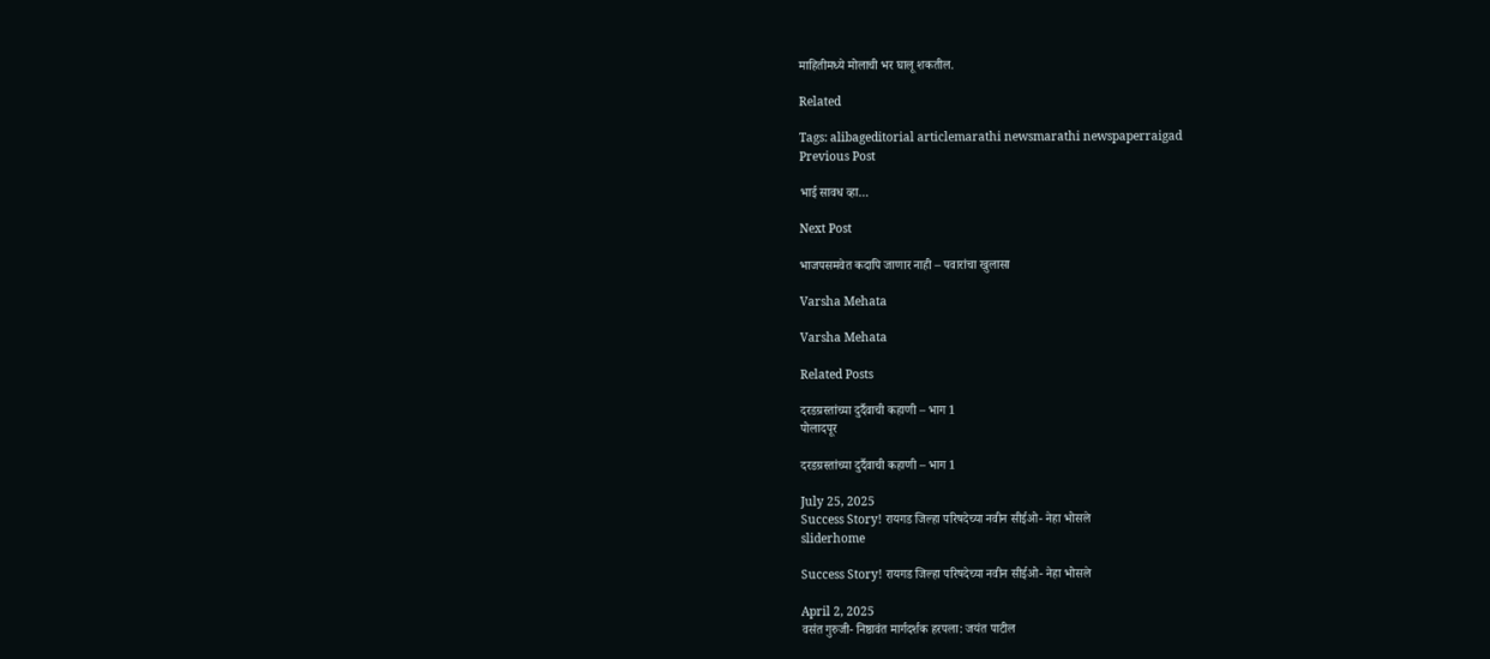माहितीमध्ये मोलाची भर घालू शकतील.

Related

Tags: alibageditorial articlemarathi newsmarathi newspaperraigad
Previous Post

भाई सावध व्हा…

Next Post

भाजपसमवेत कदापि जाणार नाही – पवारांचा खुलासा

Varsha Mehata

Varsha Mehata

Related Posts

दरडग्रस्तांच्या दुर्दैवाची कहाणी – भाग 1
पोलादपूर

दरडग्रस्तांच्या दुर्दैवाची कहाणी – भाग 1

July 25, 2025
Success Story! रायगड जिल्हा परिषदेच्या नवीन सीईओ- नेहा भोसले
sliderhome

Success Story! रायगड जिल्हा परिषदेच्या नवीन सीईओ- नेहा भोसले

April 2, 2025
वसंत गुरुजी- निष्ठावंत मार्गदर्शक हरपला: जयंत पाटील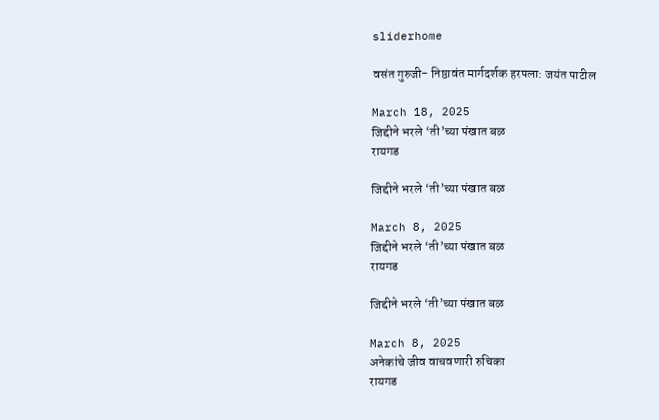sliderhome

वसंत गुरुजी- निष्ठावंत मार्गदर्शक हरपला: जयंत पाटील

March 18, 2025
जिद्दीने भरले ‘ती’च्या पंखात बळ
रायगड

जिद्दीने भरले ‘ती’च्या पंखात बळ

March 8, 2025
जिद्दीने भरले ‘ती’च्या पंखात बळ
रायगड

जिद्दीने भरले ‘ती’च्या पंखात बळ

March 8, 2025
अनेकांचे जीव वाचवणारी रुचिका
रायगड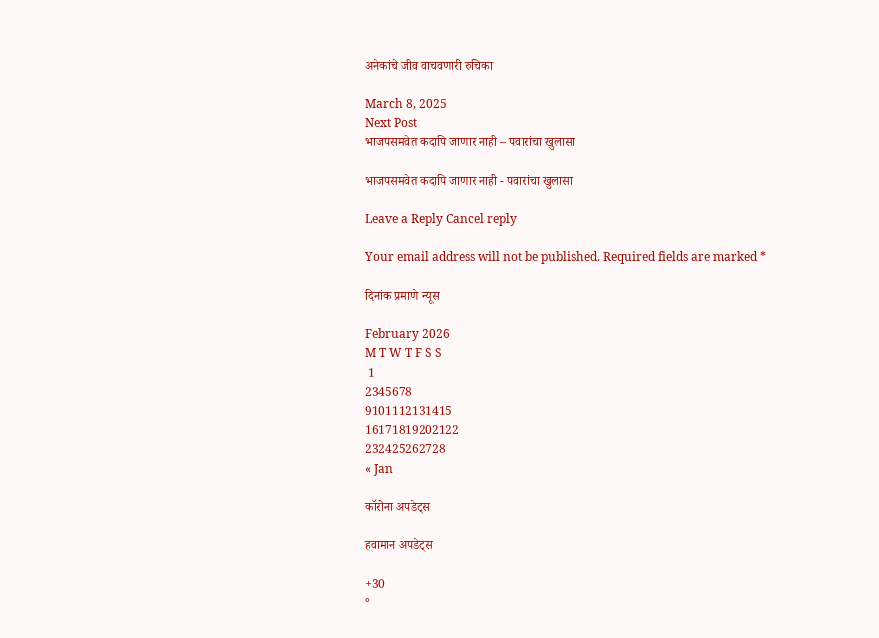अनेकांचे जीव वाचवणारी रुचिका

March 8, 2025
Next Post
भाजपसमवेत कदापि जाणार नाही – पवारांचा खुलासा

भाजपसमवेत कदापि जाणार नाही - पवारांचा खुलासा

Leave a Reply Cancel reply

Your email address will not be published. Required fields are marked *

दिनांक प्रमाणे न्यूस

February 2026
M T W T F S S
 1
2345678
9101112131415
16171819202122
232425262728
« Jan

कॉरोना अपडेट्स

हवामान अपडेट्स

+30
°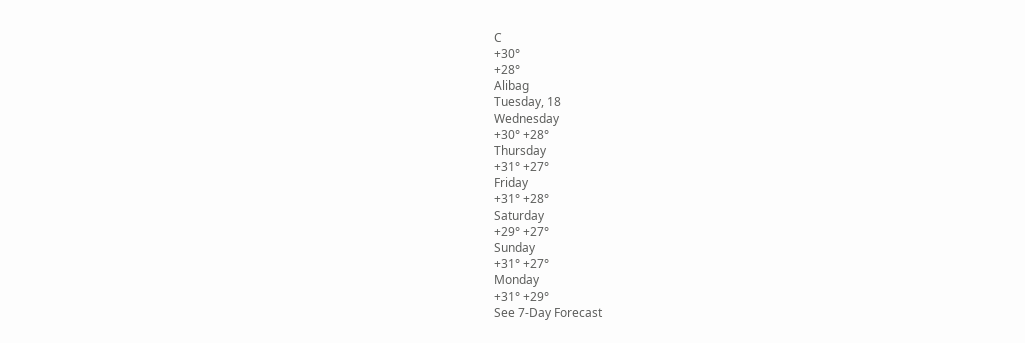C
+30°
+28°
Alibag
Tuesday, 18
Wednesday
+30° +28°
Thursday
+31° +27°
Friday
+31° +28°
Saturday
+29° +27°
Sunday
+31° +27°
Monday
+31° +29°
See 7-Day Forecast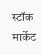स्टॉक मार्केट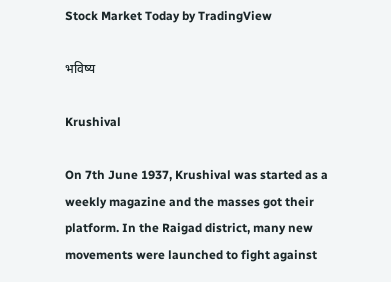Stock Market Today by TradingView

भविष्य

Krushival

On 7th June 1937, Krushival was started as a weekly magazine and the masses got their platform. In the Raigad district, many new movements were launched to fight against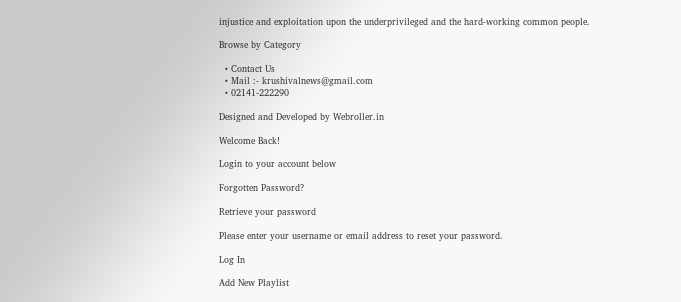injustice and exploitation upon the underprivileged and the hard-working common people.

Browse by Category

  • Contact Us
  • Mail :- krushivalnews@gmail.com
  • 02141-222290

Designed and Developed by Webroller.in

Welcome Back!

Login to your account below

Forgotten Password?

Retrieve your password

Please enter your username or email address to reset your password.

Log In

Add New Playlist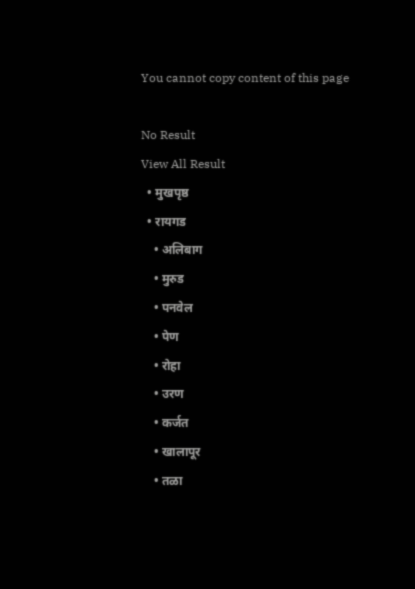You cannot copy content of this page

No Result
View All Result
  • मुखपृष्ठ
  • रायगड
    • अलिबाग
    • मुरुड
    • पनवेल
    • पेण
    • रोहा
    • उरण
    • कर्जत
    • खालापूर
    • तळा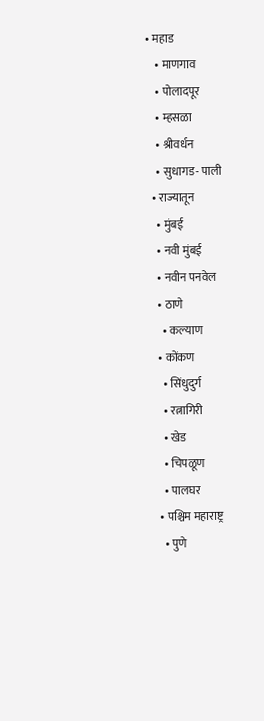• महाड
    • माणगाव
    • पोलादपूर
    • म्हसळा
    • श्रीवर्धन
    • सुधागड- पाली
  • राज्यातून
    • मुंबई
    • नवी मुंबई
    • नवीन पनवेल
    • ठाणे
      • कल्याण
    • कोंकण
      • सिंधुदुर्ग
      • रत्नागिरी
      • खेड
      • चिपळूण
      • पालघर
    • पश्चिम महाराष्ट्र
      • पुणे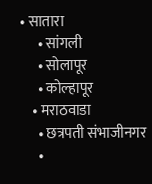• सातारा
      • सांगली
      • सोलापूर
      • कोल्हापूर
    • मराठवाडा
      • छत्रपती संभाजीनगर
      •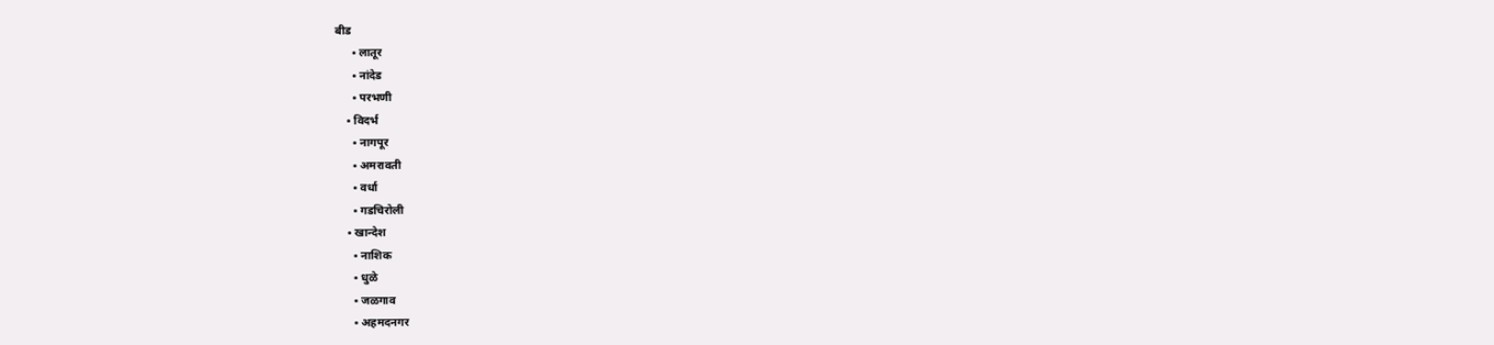बीड
      • लातूर
      • नांदेड
      • परभणी
    • विदर्भ
      • नागपूर
      • अमरावती
      • वर्धा
      • गडचिरोली
    • खान्देश
      • नाशिक
      • धुळे
      • जळगाव
      • अहमदनगर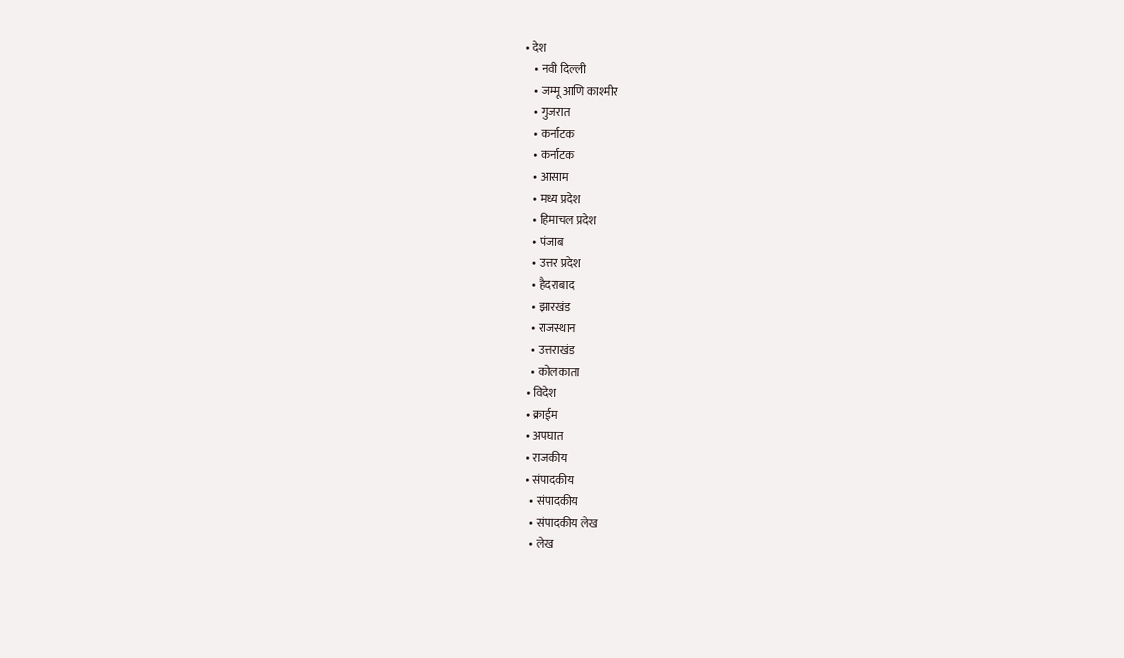• देश
    • नवी दिल्ली
    • जम्मू आणि काश्मीर
    • गुजरात
    • कर्नाटक
    • कर्नाटक
    • आसाम
    • मध्य प्रदेश
    • हिमाचल प्रदेश
    • पंजाब
    • उत्तर प्रदेश
    • हैदराबाद
    • झारखंड
    • राजस्थान
    • उत्तराखंड
    • कोलकाता
  • विदेश
  • क्राईम
  • अपघात
  • राजकीय
  • संपादकीय
    • संपादकीय
    • संपादकीय लेख
    • लेख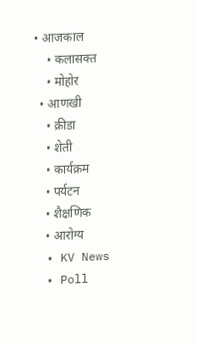• आजकाल
    • कलासक्त
    • मोहोर
  • आणखी
    • क्रीडा
    • शेती
    • कार्यक्रम
    • पर्यटन
    • शैक्षणिक
    • आरोग्य
  • KV News
  • Poll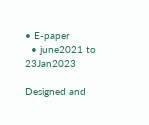• E-paper
  • june2021 to 23Jan2023

Designed and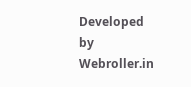Developed by Webroller.in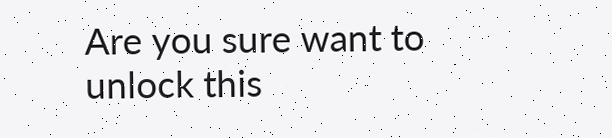Are you sure want to unlock this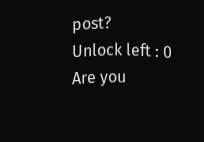post?
Unlock left : 0
Are you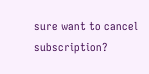sure want to cancel subscription?